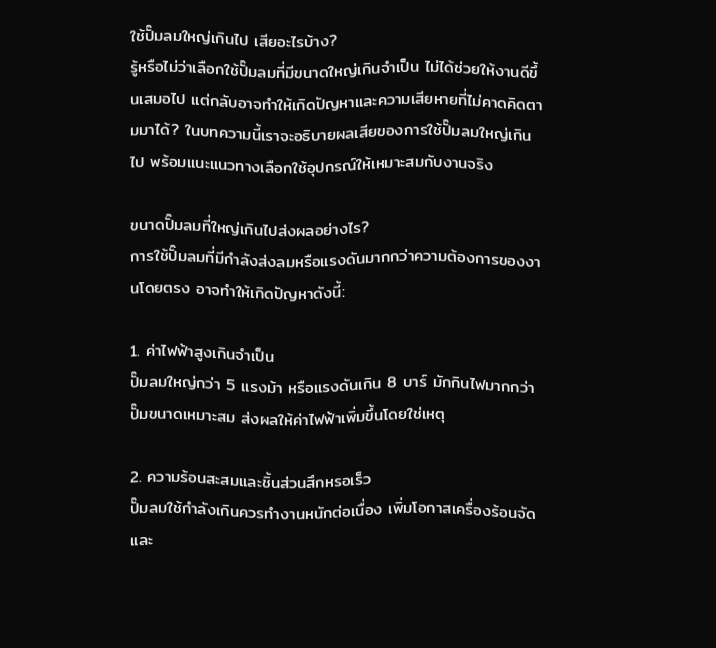ใช้ปั๊มลมใหญ่เกินไป เสียอะไรบ้าง?
รู้หรือไม่ว่าเลือกใช้ปั๊มลมที่มีขนาดใหญ่เกินจำเป็น ไม่ได้ช่วยให้งานดีขึ้นเสมอไป แต่กลับอาจทำให้เกิดปัญหาและความเสียหายที่ไม่คาดคิดตามมาได้? ในบทความนี้เราจะอธิบายผลเสียของการใช้ปั๊มลมใหญ่เกินไป พร้อมแนะแนวทางเลือกใช้อุปกรณ์ให้เหมาะสมกับงานจริง

ขนาดปั๊มลมที่ใหญ่เกินไปส่งผลอย่างไร?
การใช้ปั๊มลมที่มีกำลังส่งลมหรือแรงดันมากกว่าความต้องการของงานโดยตรง อาจทำให้เกิดปัญหาดังนี้:

1. ค่าไฟฟ้าสูงเกินจำเป็น
ปั๊มลมใหญ่กว่า 5 แรงม้า หรือแรงดันเกิน 8 บาร์ มักกินไฟมากกว่าปั๊มขนาดเหมาะสม ส่งผลให้ค่าไฟฟ้าเพิ่มขึ้นโดยใช่เหตุ

2. ความร้อนสะสมและชิ้นส่วนสึกหรอเร็ว
ปั๊มลมใช้กำลังเกินควรทำงานหนักต่อเนื่อง เพิ่มโอกาสเครื่องร้อนจัด และ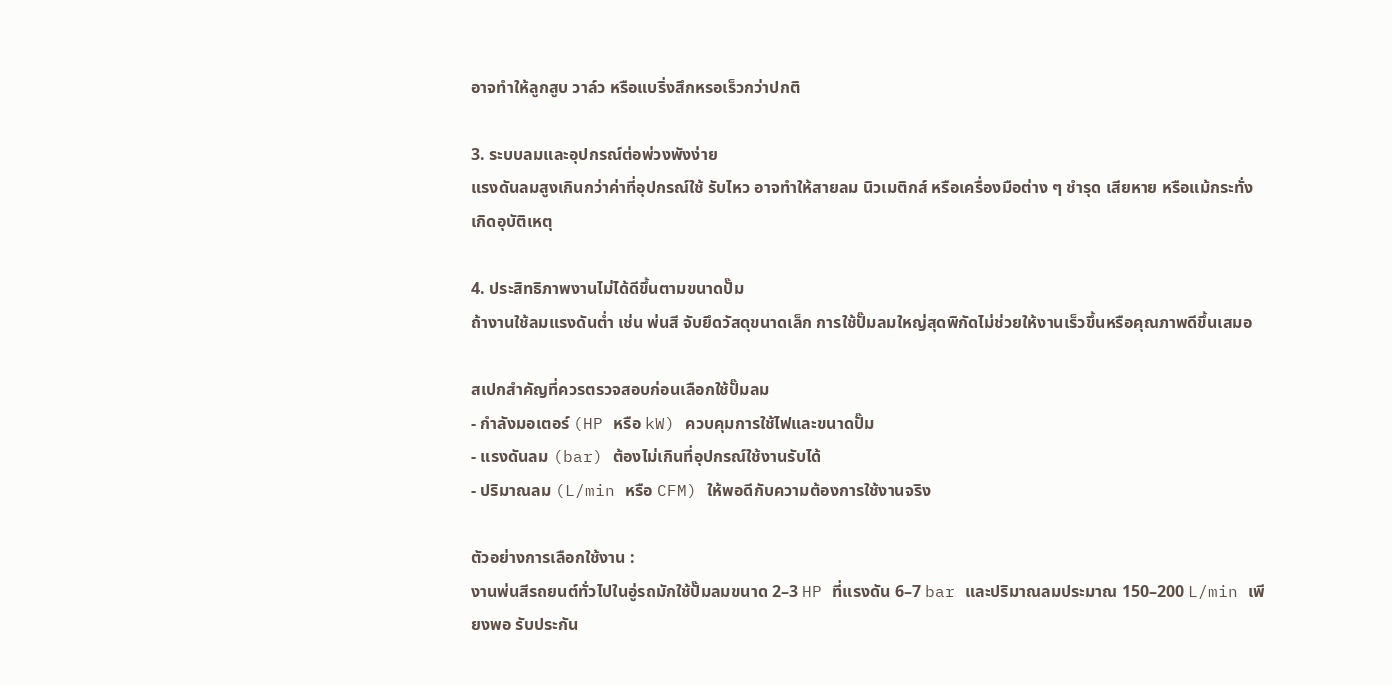อาจทำให้ลูกสูบ วาล์ว หรือแบริ่งสึกหรอเร็วกว่าปกติ

3. ระบบลมและอุปกรณ์ต่อพ่วงพังง่าย
แรงดันลมสูงเกินกว่าค่าที่อุปกรณ์ใช้ รับไหว อาจทำให้สายลม นิวเมติกส์ หรือเครื่องมือต่าง ๆ ชำรุด เสียหาย หรือแม้กระทั่งเกิดอุบัติเหตุ

4. ประสิทธิภาพงานไม่ได้ดีขึ้นตามขนาดปั๊ม
ถ้างานใช้ลมแรงดันต่ำ เช่น พ่นสี จับยึดวัสดุขนาดเล็ก การใช้ปั๊มลมใหญ่สุดพิกัดไม่ช่วยให้งานเร็วขึ้นหรือคุณภาพดีขึ้นเสมอ

สเปกสำคัญที่ควรตรวจสอบก่อนเลือกใช้ปั๊มลม
- กำลังมอเตอร์ (HP หรือ kW) ควบคุมการใช้ไฟและขนาดปั๊ม
- แรงดันลม (bar) ต้องไม่เกินที่อุปกรณ์ใช้งานรับได้
- ปริมาณลม (L/min หรือ CFM) ให้พอดีกับความต้องการใช้งานจริง

ตัวอย่างการเลือกใช้งาน :
งานพ่นสีรถยนต์ทั่วไปในอู่รถมักใช้ปั๊มลมขนาด 2–3 HP ที่แรงดัน 6–7 bar และปริมาณลมประมาณ 150–200 L/min เพียงพอ รับประกัน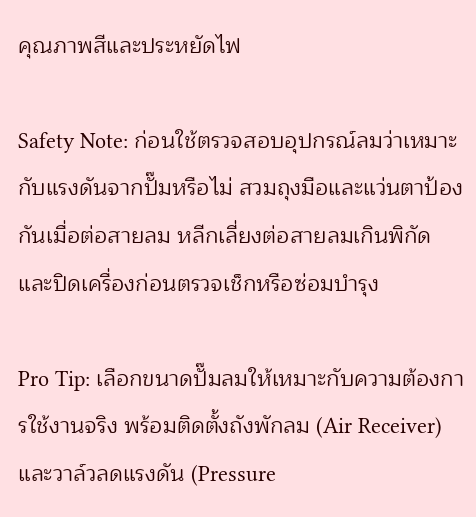คุณภาพสีและประหยัดไฟ

Safety Note: ก่อนใช้ตรวจสอบอุปกรณ์ลมว่าเหมาะกับแรงดันจากปั๊มหรือไม่ สวมถุงมือและแว่นตาป้องกันเมื่อต่อสายลม หลีกเลี่ยงต่อสายลมเกินพิกัด และปิดเครื่องก่อนตรวจเช็กหรือซ่อมบำรุง

Pro Tip: เลือกขนาดปั๊มลมให้เหมาะกับความต้องการใช้งานจริง พร้อมติดตั้งถังพักลม (Air Receiver) และวาล์วลดแรงดัน (Pressure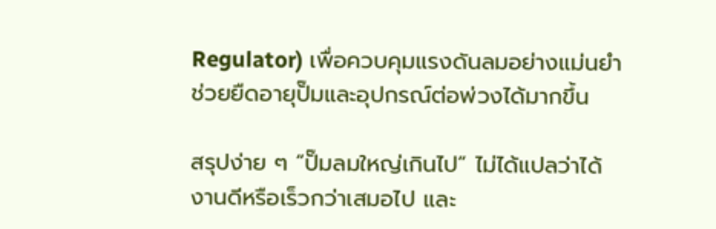Regulator) เพื่อควบคุมแรงดันลมอย่างแม่นยำ ช่วยยืดอายุปั๊มและอุปกรณ์ต่อพ่วงได้มากขึ้น

สรุปง่าย ๆ “ปั๊มลมใหญ่เกินไป” ไม่ได้แปลว่าได้งานดีหรือเร็วกว่าเสมอไป และ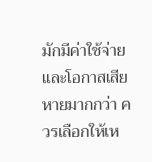มักมีค่าใช้จ่ายและโอกาสเสียหายมากกว่า ควรเลือกให้เห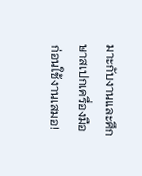มาะกับงานและศึกษาสเปกเครื่องมือก่อนใช้งานเสมอ!